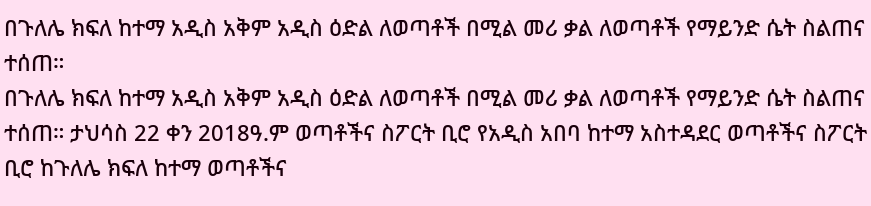በጉለሌ ክፍለ ከተማ አዲስ አቅም አዲስ ዕድል ለወጣቶች በሚል መሪ ቃል ለወጣቶች የማይንድ ሴት ስልጠና ተሰጠ።
በጉለሌ ክፍለ ከተማ አዲስ አቅም አዲስ ዕድል ለወጣቶች በሚል መሪ ቃል ለወጣቶች የማይንድ ሴት ስልጠና ተሰጠ። ታህሳስ 22 ቀን 2018ዓ.ም ወጣቶችና ስፖርት ቢሮ የአዲስ አበባ ከተማ አስተዳደር ወጣቶችና ስፖርት ቢሮ ከጉለሌ ክፍለ ከተማ ወጣቶችና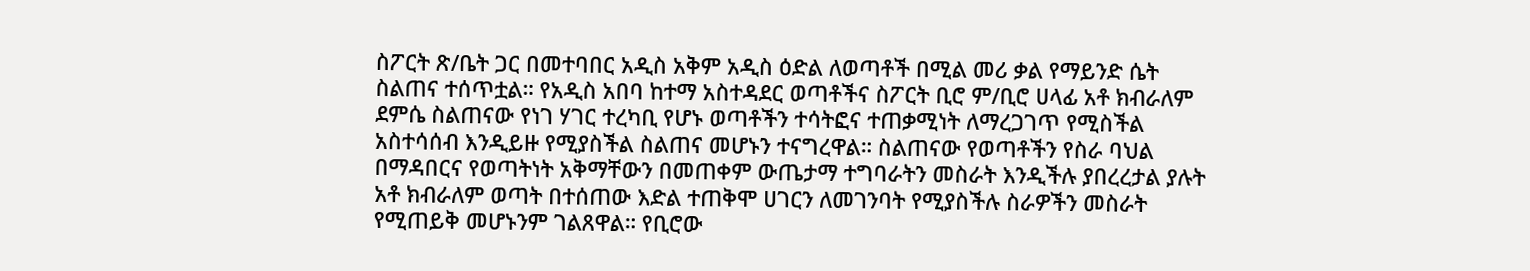ስፖርት ጽ/ቤት ጋር በመተባበር አዲስ አቅም አዲስ ዕድል ለወጣቶች በሚል መሪ ቃል የማይንድ ሴት ስልጠና ተሰጥቷል። የአዲስ አበባ ከተማ አስተዳደር ወጣቶችና ስፖርት ቢሮ ም/ቢሮ ሀላፊ አቶ ክብራለም ደምሴ ስልጠናው የነገ ሃገር ተረካቢ የሆኑ ወጣቶችን ተሳትፎና ተጠቃሚነት ለማረጋገጥ የሚስችል አስተሳሰብ እንዲይዙ የሚያስችል ስልጠና መሆኑን ተናግረዋል። ስልጠናው የወጣቶችን የስራ ባህል በማዳበርና የወጣትነት አቅማቸውን በመጠቀም ውጤታማ ተግባራትን መስራት እንዲችሉ ያበረረታል ያሉት አቶ ክብራለም ወጣት በተሰጠው እድል ተጠቅሞ ሀገርን ለመገንባት የሚያስችሉ ስራዎችን መስራት የሚጠይቅ መሆኑንም ገልጸዋል። የቢሮው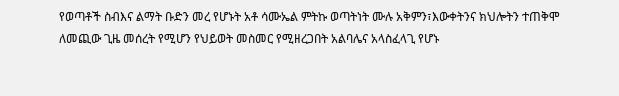የወጣቶች ስብእና ልማት ቡድን መረ የሆኑት አቶ ሳሙኤል ምትኩ ወጣትነት ሙሉ አቅምን፣እውቀትንና ክህሎትን ተጠቅሞ ለመጪው ጊዜ መሰረት የሚሆን የህይወት መስመር የሚዘረጋበት አልባሌና አላስፈላጊ የሆኑ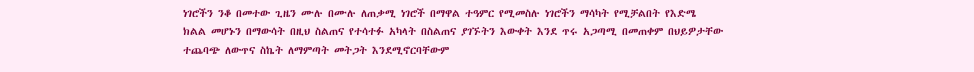ነገሮችን ንቆ በመተው ጊዜን ሙሉ በሙሉ ለጠቃሚ ነገሮች በማዋል ተዓምር የሚመስሉ ነገሮችን ማሳካት የሚቻልበት የእድሜ ክልል መሆኑን በማውሳት በዚህ ስልጠና የተሳተፉ አካላት በስልጠና ያገኙትን እውቀት እንደ ጥሩ አጋጣሚ በመጠቀም በህይዎታቸው ተጨባጭ ለውጥና ስኬት ለማምጣት መትጋት እንደሚኖርባቸውም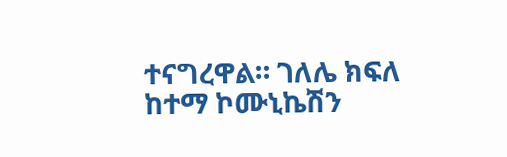ተናግረዋል። ገለሌ ክፍለ ከተማ ኮሙኒኬሽን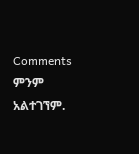Comments
ምንም አልተገኘም.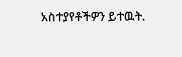አስተያየቶችዎን ይተዉት.